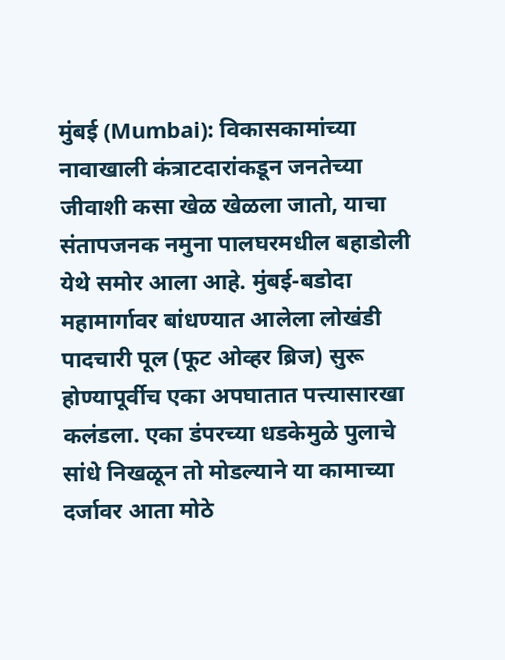मुंबई (Mumbai): विकासकामांच्या नावाखाली कंत्राटदारांकडून जनतेच्या जीवाशी कसा खेळ खेळला जातो, याचा संतापजनक नमुना पालघरमधील बहाडोली येथे समोर आला आहे. मुंबई-बडोदा महामार्गावर बांधण्यात आलेला लोखंडी पादचारी पूल (फूट ओव्हर ब्रिज) सुरू होण्यापूर्वीच एका अपघातात पत्त्यासारखा कलंडला. एका डंपरच्या धडकेमुळे पुलाचे सांधे निखळून तो मोडल्याने या कामाच्या दर्जावर आता मोठे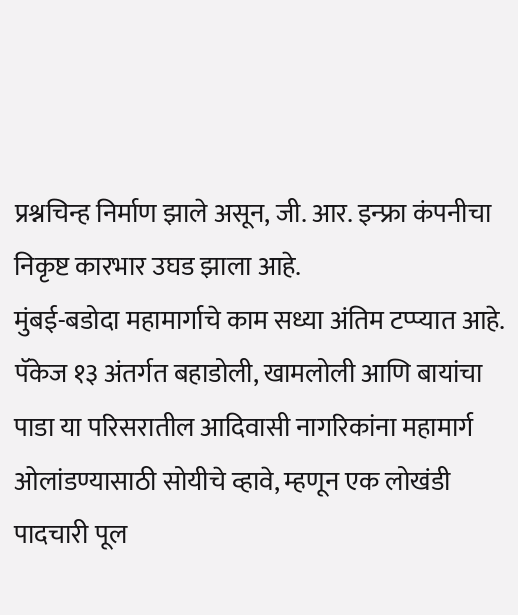प्रश्नचिन्ह निर्माण झाले असून, जी. आर. इन्फ्रा कंपनीचा निकृष्ट कारभार उघड झाला आहे.
मुंबई-बडोदा महामार्गाचे काम सध्या अंतिम टप्प्यात आहे. पॅकेज १३ अंतर्गत बहाडोली, खामलोली आणि बायांचा पाडा या परिसरातील आदिवासी नागरिकांना महामार्ग ओलांडण्यासाठी सोयीचे व्हावे, म्हणून एक लोखंडी पादचारी पूल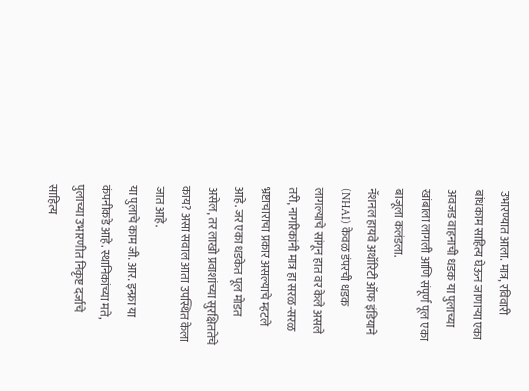उभारण्यात आला. मात्र, रविवारी बांधकाम साहित्य घेऊन जाणाऱ्या एका अवजड वाहनाची धडक या पुलाच्या खांबाला लागली आणि संपूर्ण पूल एका बाजूला कलंडला.
नॅशनल हायवे अथॉरिटी ऑफ इंडियाने (NHAI) केवळ डंपरची धडक लागल्याचे सांगून हात वर केले असले तरी, नागरिकांनी मात्र हा सरळ-सरळ भ्रष्टाचाराचा प्रकार असल्याचे म्हटले आहे. जर एका धडकेत पूल मोडत असेल, तर लाखो प्रवाशांच्या सुरक्षिततेचे काय? असा सवाल आता उपस्थित केला जात आहे.
या पुलाचे काम जी. आर. इन्फ्रा या कंपनीकडे आहे. स्थानिकांच्या मते, पुलाच्या उभारणीत निकृष्ट दर्जाचे साहित्य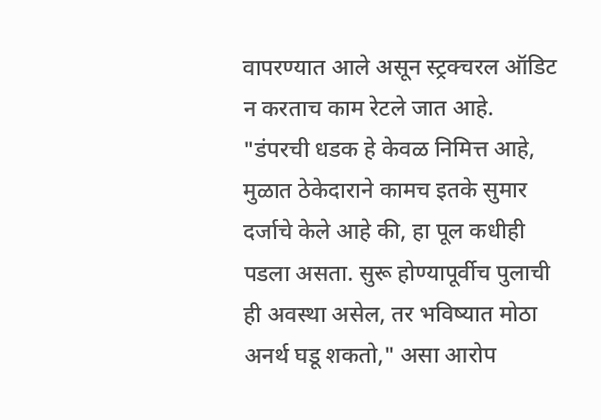वापरण्यात आले असून स्ट्रक्चरल ऑडिट न करताच काम रेटले जात आहे. "डंपरची धडक हे केवळ निमित्त आहे, मुळात ठेकेदाराने कामच इतके सुमार दर्जाचे केले आहे की, हा पूल कधीही पडला असता. सुरू होण्यापूर्वीच पुलाची ही अवस्था असेल, तर भविष्यात मोठा अनर्थ घडू शकतो," असा आरोप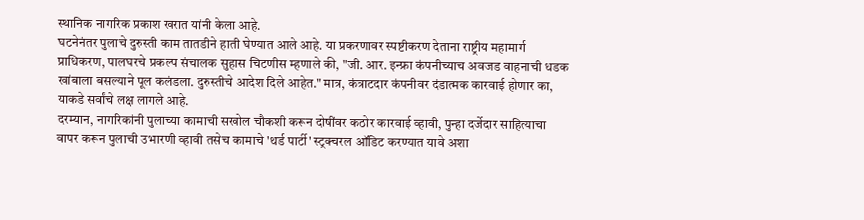स्थानिक नागरिक प्रकाश खरात यांनी केला आहे.
घटनेनंतर पुलाचे दुरुस्ती काम तातडीने हाती घेण्यात आले आहे. या प्रकरणावर स्पष्टीकरण देताना राष्ट्रीय महामार्ग प्राधिकरण, पालघरचे प्रकल्प संचालक सुहास चिटणीस म्हणाले की, "जी. आर. इन्फ्रा कंपनीच्याच अवजड वाहनाची धडक खांबाला बसल्याने पूल कलंडला. दुरुस्तीचे आदेश दिले आहेत." मात्र, कंत्राटदार कंपनीवर दंडात्मक कारवाई होणार का, याकडे सर्वांचे लक्ष लागले आहे.
दरम्यान, नागरिकांनी पुलाच्या कामाची सखोल चौकशी करून दोषींवर कठोर कारवाई व्हावी, पुन्हा दर्जेदार साहित्याचा वापर करून पुलाची उभारणी व्हावी तसेच कामाचे 'थर्ड पार्टी' स्ट्रक्चरल ऑडिट करण्यात यावे अशा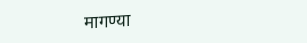मागण्या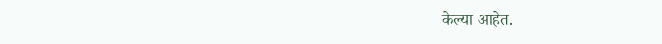केल्या आहेत.